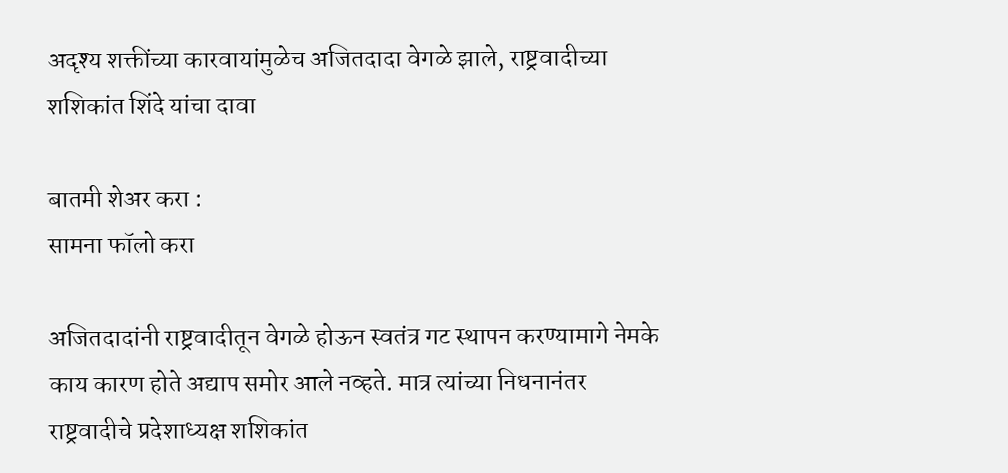अदृश्य शक्तींच्या कारवायांमुळेच अजितदादा वेगळे झाले, राष्ट्रवादीच्या शशिकांत शिंदे यांचा दावा

बातमी शेअर करा :
सामना फॉलो करा

अजितदादांनी राष्ट्रवादीतून वेगळे होऊन स्वतंत्र गट स्थापन करण्यामागे नेमके काय कारण होते अद्याप समोर आले नव्हते. मात्र त्यांच्या निधनानंतर राष्ट्रवादीचे प्रदेशाध्यक्ष शशिकांत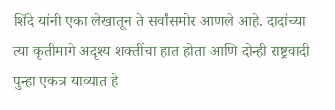शिंदे यांनी एका लेखातून ते सर्वांसमोर आणले आहे. दादांच्या त्या कृतीमागे अदृश्य शक्तींचा हात होता आणि दोन्ही राष्ट्रवादी पुन्हा एकत्र याव्यात हे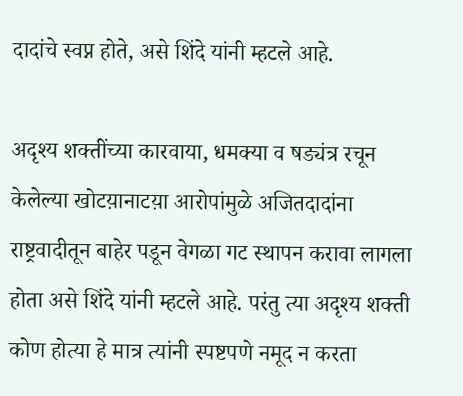दादांचे स्वप्न होते, असे शिंदे यांनी म्हटले आहे.

अदृश्य शक्तींच्या कारवाया, धमक्या व षड्यंत्र रचून केलेल्या खोटय़ानाटय़ा आरोपांमुळे अजितदादांना राष्ट्रवादीतून बाहेर पडून वेगळा गट स्थापन करावा लागला होता असे शिंदे यांनी म्हटले आहे. परंतु त्या अदृश्य शक्ती कोण होत्या हे मात्र त्यांनी स्पष्टपणे नमूद न करता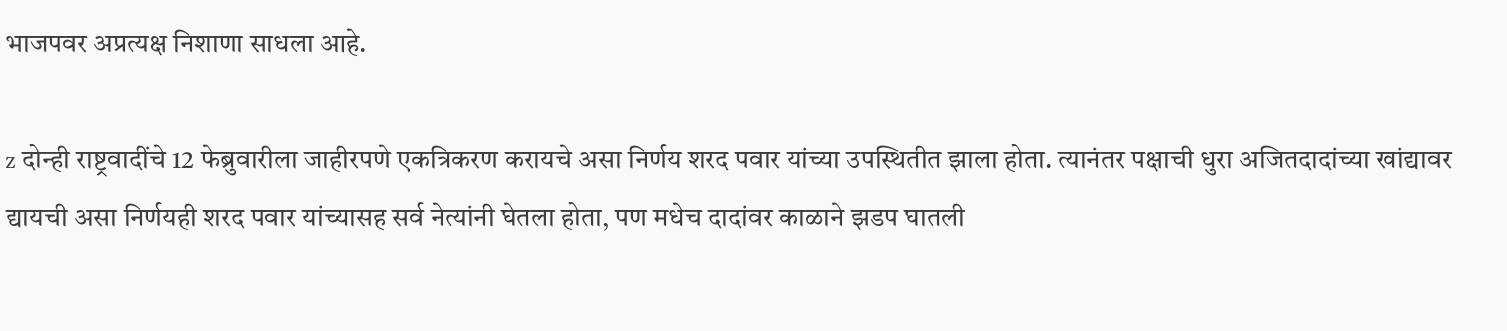भाजपवर अप्रत्यक्ष निशाणा साधला आहे.

z दोन्ही राष्ट्रवादींचे 12 फेब्रुवारीला जाहीरपणे एकत्रिकरण करायचे असा निर्णय शरद पवार यांच्या उपस्थितीत झाला होता. त्यानंतर पक्षाची धुरा अजितदादांच्या खांद्यावर द्यायची असा निर्णयही शरद पवार यांच्यासह सर्व नेत्यांनी घेतला होता, पण मधेच दादांवर काळाने झडप घातली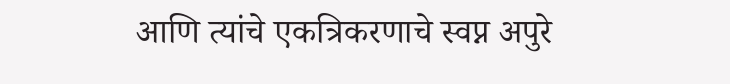आणि त्यांचे एकत्रिकरणाचे स्वप्न अपुरे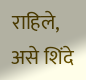राहिले, असे शिंदे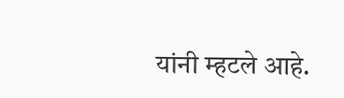यांनी म्हटले आहे.